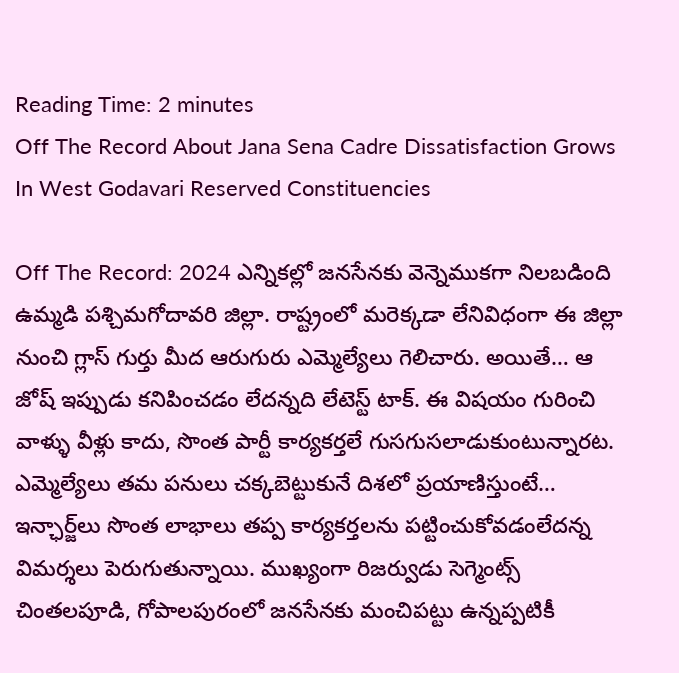Reading Time: 2 minutes
Off The Record About Jana Sena Cadre Dissatisfaction Grows In West Godavari Reserved Constituencies

Off The Record: 2024 ఎన్నికల్లో జనసేనకు వెన్నెముకగా నిలబడింది ఉమ్మడి పశ్చిమగోదావరి జిల్లా. రాష్ట్రంలో మరెక్కడా లేనివిధంగా ఈ జిల్లా నుంచి గ్లాస్‌ గుర్తు మీద ఆరుగురు ఎమ్మెల్యేలు గెలిచారు. అయితే… ఆ జోష్‌ ఇప్పుడు కనిపించడం లేదన్నది లేటెస్ట్‌ టాక్‌. ఈ విషయం గురించి వాళ్ళు వీళ్లు కాదు, సొంత పార్టీ కార్యకర్తలే గుసగుసలాడుకుంటున్నారట. ఎమ్మెల్యేలు తమ పనులు చక్కబెట్టుకునే దిశలో ప్రయాణిస్తుంటే… ఇన్ఛార్జ్‌లు సొంత లాభాలు తప్ప కార్యకర్తలను పట్టించుకోవడంలేదన్న విమర్శలు పెరుగుతున్నాయి. ముఖ్యంగా రిజర్వుడు సెగ్మెంట్స్ చింతలపూడి, గోపాలపురంలో జనసేనకు మంచిపట్టు ఉన్నప్పటికీ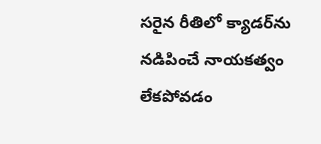సరైన రీతిలో క్యాడర్‌ను నడిపించే నాయకత్వం లేకపోవడం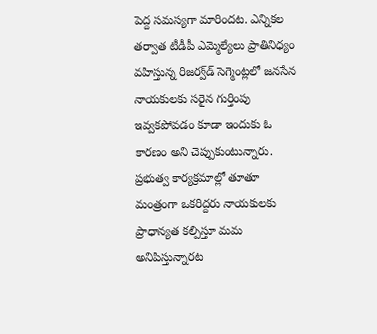పెద్ద సమస్యగా మారిందట. ఎన్నికల తర్వాత టీడీపీ ఎమ్మెల్యేలు ప్రాతినిధ్యం వహిస్తున్న రిజర్వ్‌డ్‌ సెగ్మెంట్లలో జనసేన నాయకులకు సరైన గుర్తింపు ఇవ్వకపోవడం కూడా ఇందుకు ఓ కారణం అని చెప్పుకుంటున్నారు. ప్రభుత్వ కార్యక్రమాల్లో తూతూ మంత్రంగా ఒకరిద్దరు నాయకులకు ప్రాధాన్యత కల్పిస్తూ మమ అనిపిస్తున్నారట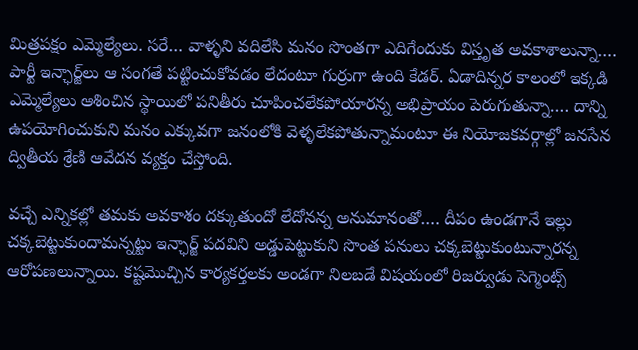మిత్రపక్షం ఎమ్మెల్యేలు. సరే… వాళ్ళని వదిలేసి మనం సొంతగా ఎదిగేందుకు విస్తృత అవకాశాలున్నా…. పార్టీ ఇన్ఛార్జ్‌లు ఆ సంగతే పట్టించుకోవడం లేదంటూ గుర్రుగా ఉంది కేడర్‌. ఏడాదిన్నర కాలంలో ఇక్కడి ఎమ్మెల్యేలు ఆశించిన స్థాయిలో పనితీరు చూపించలేకపోయారన్న అభిప్రాయం పెరుగుతున్నా…. దాన్ని ఉపయోగించుకుని మనం ఎక్కువగా జనంలోకి వెళ్ళలేకపోతున్నామంటూ ఈ నియోజకవర్గాల్లో జనసేన ద్వితీయ శ్రేణి ఆవేదన వ్యక్తం చేస్తోంది.

వచ్చే ఎన్నికల్లో తమకు అవకాశం దక్కుతుందో లేదోనన్న అనుమానంతో…. దీపం ఉండగానే ఇల్లు చక్కబెట్టుకుందామన్నట్టు ఇన్ఛార్జ్‌ పదవిని అడ్డుపెట్టుకుని సొంత పనులు చక్కబెట్టుకుంటున్నారన్న ఆరోపణలున్నాయి. కష్టమొచ్చిన కార్యకర్తలకు అండగా నిలబడే విషయంలో రిజర్వుడు సెగ్మెంట్స్‌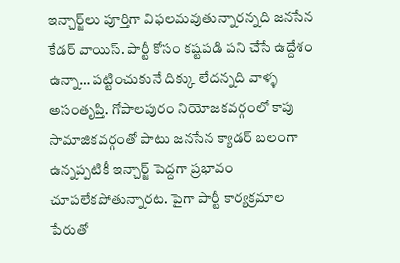ఇన్చార్జ్‌లు పూర్తిగా విఫలమవుతున్నారన్నది జనసేన కేడర్‌ వాయిస్‌. పార్టీ కోసం కష్టపడి పని చేసే ఉద్దేశం ఉన్నా… పట్టించుకునే దిక్కు లేదన్నది వాళ్ళ అసంతృప్తి. గోపాలపురం నియోజకవర్గంలో కాపు సామాజికవర్గంతో పాటు జనసేన క్యాడర్ బలంగా ఉన్నప్పటికీ ఇన్చార్జ్ పెద్దగా ప్రభావం చూపలేకపోతున్నారట. పైగా పార్టీ కార్యక్రమాల పేరుతో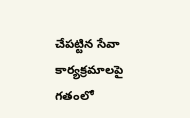చేపట్టిన సేవా కార్యక్రమాలపై గతంలో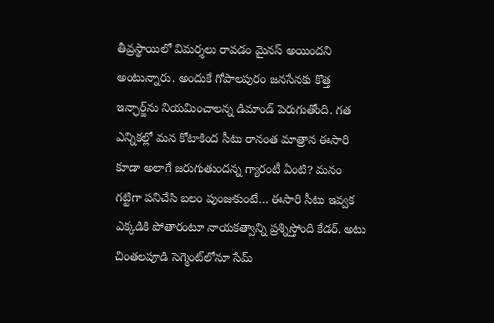తీవ్రస్థాయిలో విమర్శలు రావడం మైనస్‌ అయిందని అంటున్నారు. అందుకే గోపాలపురం జనసేనకు కొత్త ఇన్ఛార్జ్‌ను నియమించాలన్న డిమాండ్‌ పెరుగుతోంది. గత ఎన్నికల్లో మన కోటాకింద సీటు రానంత మాత్రాన ఈసారి కూడా అలాగే జరుగుతుందన్న గ్యారంటీ ఏంటి? మనం గట్టిగా పనిచేసి బలం పుంజుకుంటే… ఈసారి సీటు ఇవ్వక ఎక్కడికి పోతారంటూ నాయకత్వాన్ని ప్రశ్నిస్తోంది కేడర్‌. అటు చింతలపూడి సెగ్మెంట్‌లోనూ సేమ్‌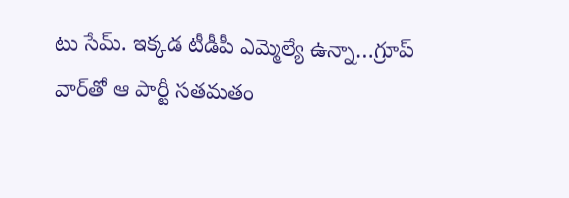టు సేమ్‌. ఇక్కడ టీడీపీ ఎమ్మెల్యే ఉన్నా…గ్రూప్‌ వార్‌తో ఆ పార్టీ సతమతం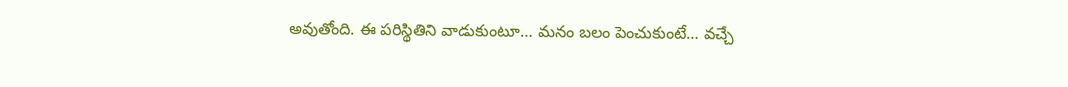అవుతోంది. ఈ పరిస్థితిని వాడుకుంటూ… మనం బలం పెంచుకుంటే… వచ్చే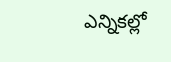ఎన్నికల్లో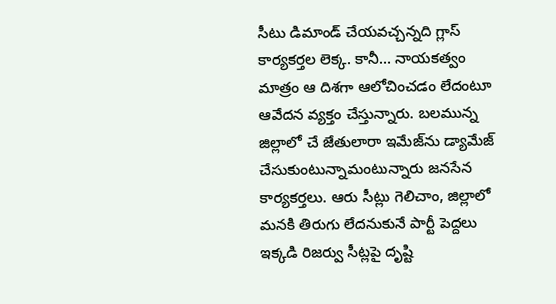సీటు డిమాండ్‌ చేయవచ్చన్నది గ్లాస్‌ కార్యకర్తల లెక్క. కానీ… నాయకత్వం మాత్రం ఆ దిశగా ఆలోచించడం లేదంటూ ఆవేదన వ్యక్తం చేస్తున్నారు. బలమున్న జిల్లాలో చే జేతులారా ఇమేజ్‌ను డ్యామేజ్‌ చేసుకుంటున్నామంటున్నారు జనసేన కార్యకర్తలు. ఆరు సీట్లు గెలిచాం, జిల్లాలో మనకి తిరుగు లేదనుకునే పార్టీ పెద్దలు ఇక్కడి రిజర్వు సీట్లపై దృష్టి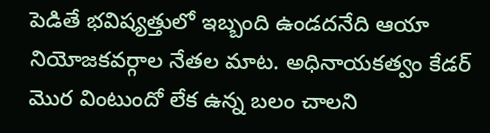పెడితే భవిష్యత్తులో ఇబ్బంది ఉండదనేది ఆయా నియోజకవర్గాల నేతల మాట. అధినాయకత్వం కేడర్‌ మొర వింటుందో లేక ఉన్న బలం చాలని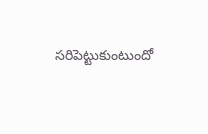సరిపెట్టుకుంటుందో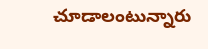చూడాలంటున్నారు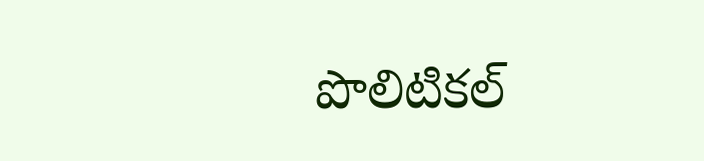పొలిటికల్‌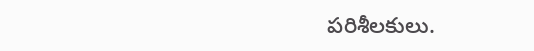పరిశీలకులు.